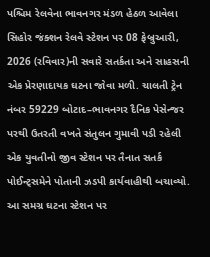પશ્ચિમ રેલવેના ભાવનગર મંડળ હેઠળ આવેલા સિહોર જંક્શન રેલવે સ્ટેશન પર 08 ફેબ્રુઆરી, 2026 (રવિવાર)ની સવારે સતર્કતા અને સાહસની એક પ્રેરણાદાયક ઘટના જોવા મળી. ચાલતી ટ્રેન નંબર 59229 બોટાદ–ભાવનગર દૈનિક પેસેન્જર પરથી ઉતરતી વખતે સંતુલન ગુમાવી પડી રહેલી એક યુવતીનો જીવ સ્ટેશન પર તૈનાત સતર્ક પોઈન્ટ્સમેને પોતાની ઝડપી કાર્યવાહીથી બચાવ્યો.
આ સમગ્ર ઘટના સ્ટેશન પર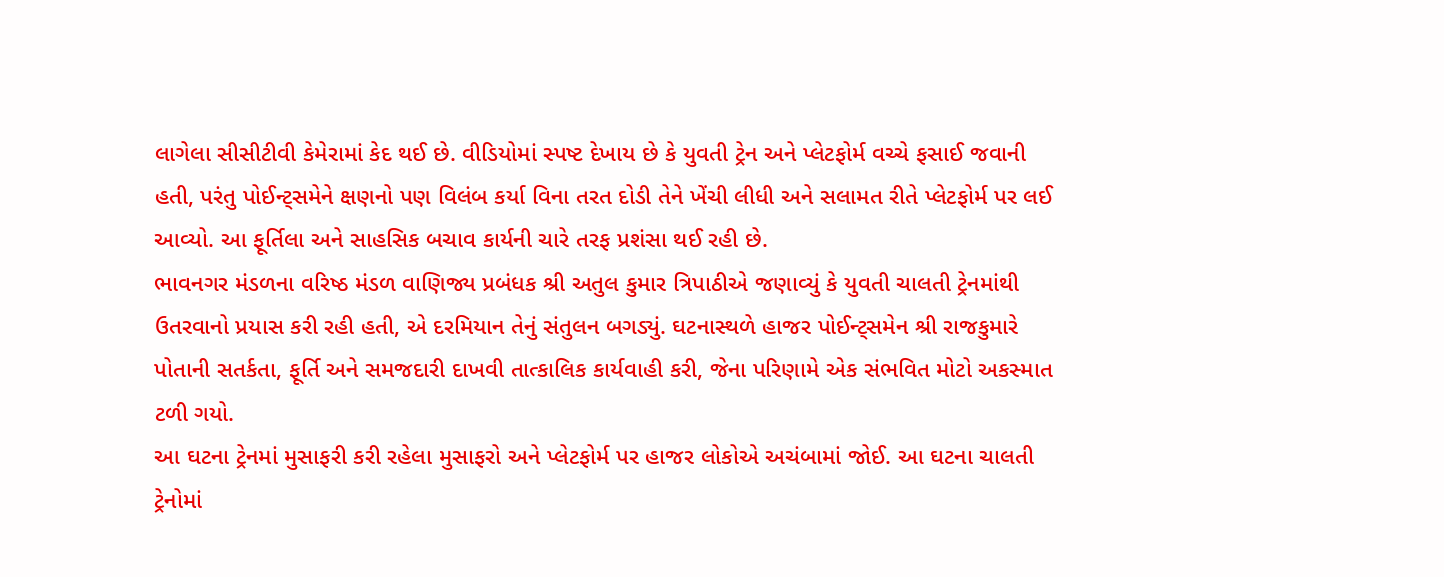લાગેલા સીસીટીવી કેમેરામાં કેદ થઈ છે. વીડિયોમાં સ્પષ્ટ દેખાય છે કે યુવતી ટ્રેન અને પ્લેટફોર્મ વચ્ચે ફસાઈ જવાની હતી, પરંતુ પોઈન્ટ્સમેને ક્ષણનો પણ વિલંબ કર્યા વિના તરત દોડી તેને ખેંચી લીધી અને સલામત રીતે પ્લેટફોર્મ પર લઈ આવ્યો. આ ફૂર્તિલા અને સાહસિક બચાવ કાર્યની ચારે તરફ પ્રશંસા થઈ રહી છે.
ભાવનગર મંડળના વરિષ્ઠ મંડળ વાણિજ્ય પ્રબંધક શ્રી અતુલ કુમાર ત્રિપાઠીએ જણાવ્યું કે યુવતી ચાલતી ટ્રેનમાંથી ઉતરવાનો પ્રયાસ કરી રહી હતી, એ દરમિયાન તેનું સંતુલન બગડ્યું. ઘટનાસ્થળે હાજર પોઈન્ટ્સમેન શ્રી રાજકુમારે પોતાની સતર્કતા, ફૂર્તિ અને સમજદારી દાખવી તાત્કાલિક કાર્યવાહી કરી, જેના પરિણામે એક સંભવિત મોટો અકસ્માત ટળી ગયો.
આ ઘટના ટ્રેનમાં મુસાફરી કરી રહેલા મુસાફરો અને પ્લેટફોર્મ પર હાજર લોકોએ અચંબામાં જોઈ. આ ઘટના ચાલતી ટ્રેનોમાં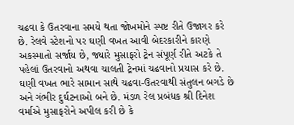ચઢવા કે ઉતરવાના સમયે થતા જોખમોને સ્પષ્ટ રીતે ઉજાગર કરે છે. રેલવે સ્ટેશનો પર ઘણી વખત આવી બેદરકારીને કારણે અકસ્માતો સર્જાય છે, જ્યારે મુસાફરો ટ્રેન સંપૂર્ણ રીતે અટકે તે પહેલાં ઉતરવાનો અથવા ચાલતી ટ્રેનમાં ચઢવાનો પ્રયાસ કરે છે.
ઘણી વખત ભારે સામાન સાથે ચઢવા-ઉતરવાથી સંતુલન બગડે છે અને ગંભીર દુર્ઘટનાઓ બને છે. મંડળ રેલ પ્રબંધક શ્રી દિનેશ વર્માએ મુસાફરોને અપીલ કરી છે કે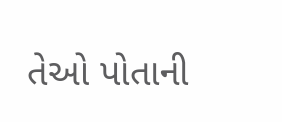તેઓ પોતાની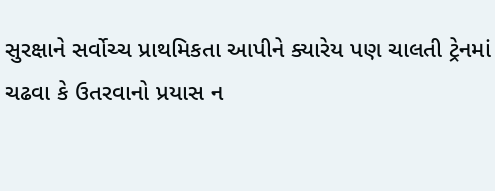સુરક્ષાને સર્વોચ્ચ પ્રાથમિકતા આપીને ક્યારેય પણ ચાલતી ટ્રેનમાં ચઢવા કે ઉતરવાનો પ્રયાસ ન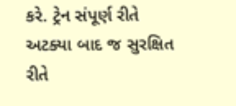કરે. ટ્રેન સંપૂર્ણ રીતે અટક્યા બાદ જ સુરક્ષિત રીતે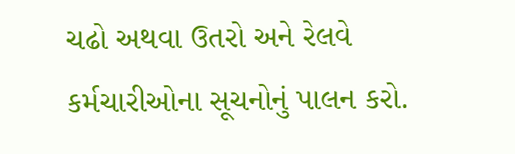ચઢો અથવા ઉતરો અને રેલવે કર્મચારીઓના સૂચનોનું પાલન કરો.